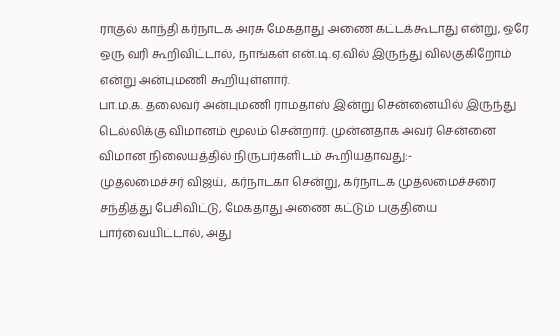ராகுல் காந்தி கர்நாடக அரசு மேகதாது அணை கட்டக்கூடாது என்று, ஒரே ஒரு வரி கூறிவிட்டால், நாங்கள் என்.டி.ஏ.வில் இருந்து விலகுகிறோம் என்று அன்புமணி கூறியுள்ளார்.
பா.ம.க. தலைவர் அன்புமணி ராமதாஸ் இன்று சென்னையில் இருந்து டெல்லிக்கு விமானம் மூலம் சென்றார். முன்னதாக அவர் சென்னை விமான நிலையத்தில் நிருபர்களிடம் கூறியதாவது:-
முதலமைச்சர் விஜய், கர்நாடகா சென்று, கர்நாடக முதலமைச்சரை சந்தித்து பேசிவிட்டு, மேகதாது அணை கட்டும் பகுதியை பார்வையிட்டால், அது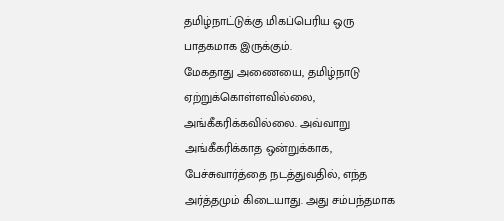தமிழ்நாட்டுக்கு மிகப்பெரிய ஒரு பாதகமாக இருக்கும்.
மேகதாது அணையை, தமிழ்நாடு ஏற்றுக்கொள்ளவில்லை, அங்கீகரிக்கவில்லை. அவ்வாறு அங்கீகரிக்காத ஒன்றுக்காக, பேச்சுவார்த்தை நடத்துவதில், எந்த அர்த்தமும் கிடையாது. அது சம்பந்தமாக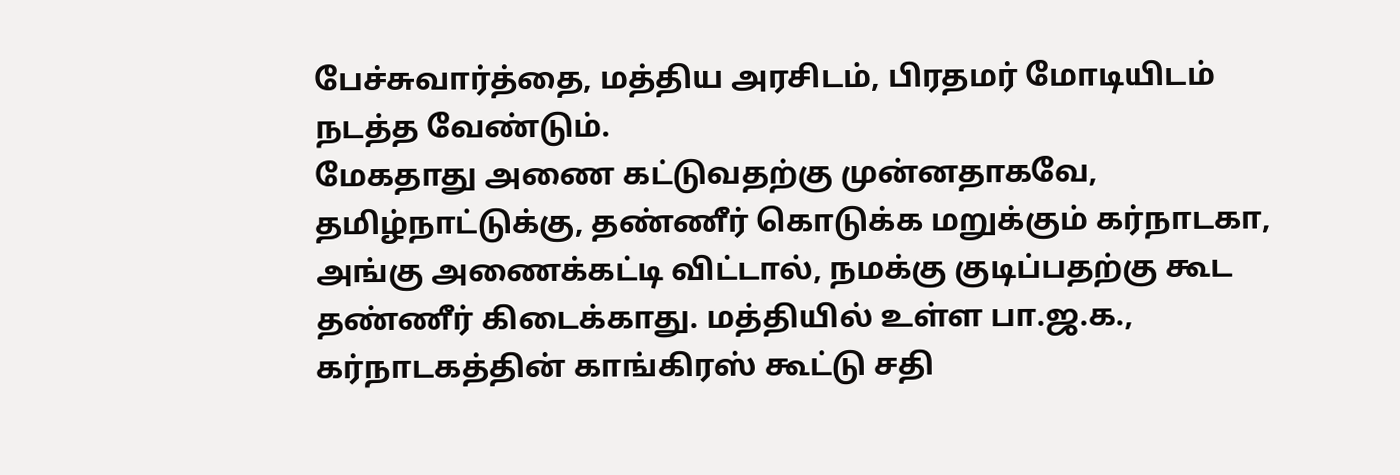பேச்சுவார்த்தை, மத்திய அரசிடம், பிரதமர் மோடியிடம் நடத்த வேண்டும்.
மேகதாது அணை கட்டுவதற்கு முன்னதாகவே, தமிழ்நாட்டுக்கு, தண்ணீர் கொடுக்க மறுக்கும் கர்நாடகா, அங்கு அணைக்கட்டி விட்டால், நமக்கு குடிப்பதற்கு கூட தண்ணீர் கிடைக்காது. மத்தியில் உள்ள பா.ஜ.க., கர்நாடகத்தின் காங்கிரஸ் கூட்டு சதி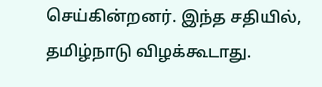செய்கின்றனர். இந்த சதியில், தமிழ்நாடு விழக்கூடாது.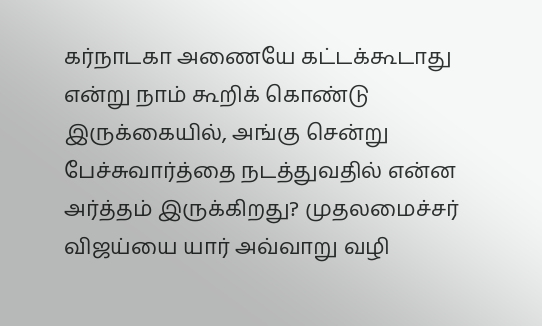கர்நாடகா அணையே கட்டக்கூடாது என்று நாம் கூறிக் கொண்டு இருக்கையில், அங்கு சென்று பேச்சுவார்த்தை நடத்துவதில் என்ன அர்த்தம் இருக்கிறது? முதலமைச்சர் விஜய்யை யார் அவ்வாறு வழி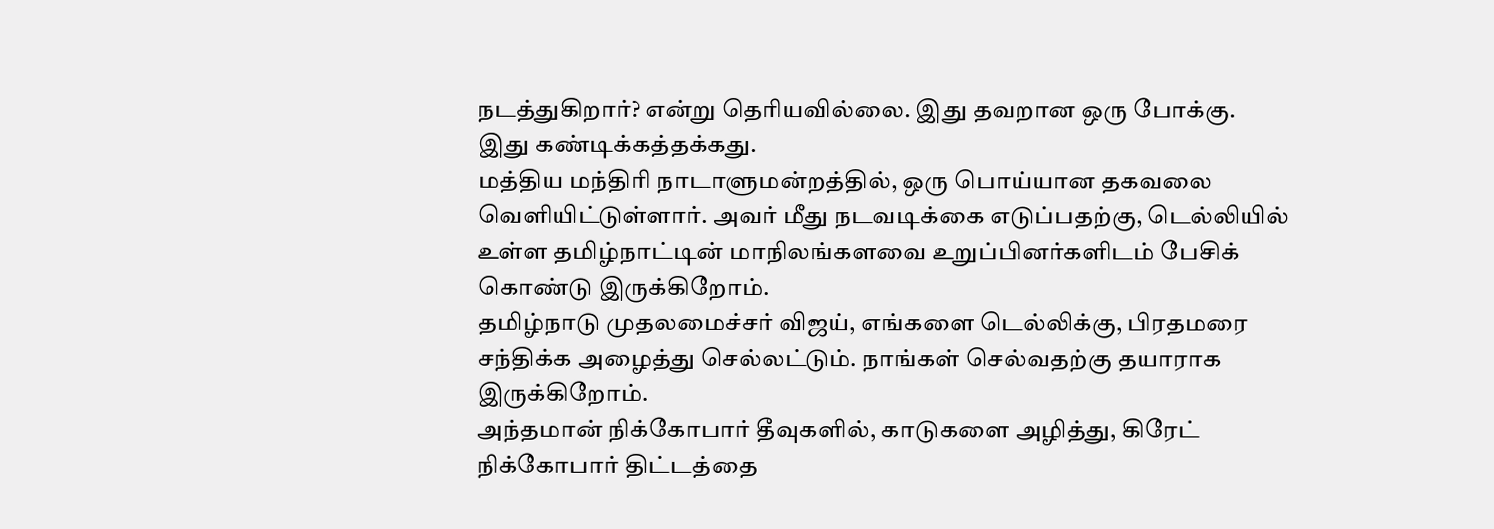நடத்துகிறார்? என்று தெரியவில்லை. இது தவறான ஒரு போக்கு. இது கண்டிக்கத்தக்கது.
மத்திய மந்திரி நாடாளுமன்றத்தில், ஒரு பொய்யான தகவலை வெளியிட்டுள்ளார். அவர் மீது நடவடிக்கை எடுப்பதற்கு, டெல்லியில் உள்ள தமிழ்நாட்டின் மாநிலங்களவை உறுப்பினர்களிடம் பேசிக் கொண்டு இருக்கிறோம்.
தமிழ்நாடு முதலமைச்சர் விஜய், எங்களை டெல்லிக்கு, பிரதமரை சந்திக்க அழைத்து செல்லட்டும். நாங்கள் செல்வதற்கு தயாராக இருக்கிறோம்.
அந்தமான் நிக்கோபார் தீவுகளில், காடுகளை அழித்து, கிரேட் நிக்கோபார் திட்டத்தை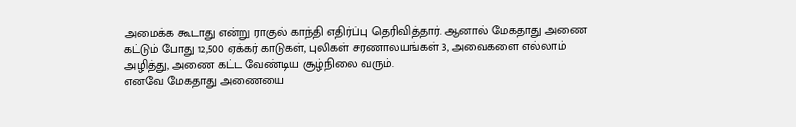அமைக்க கூடாது என்று ராகுல் காந்தி எதிர்ப்பு தெரிவித்தார். ஆனால் மேகதாது அணை கட்டும் போது 12,500 ஏக்கர் காடுகள், புலிகள் சரணாலயங்கள் 3, அவைகளை எல்லாம் அழித்து, அணை கட்ட வேண்டிய சூழ்நிலை வரும்.
எனவே மேகதாது அணையை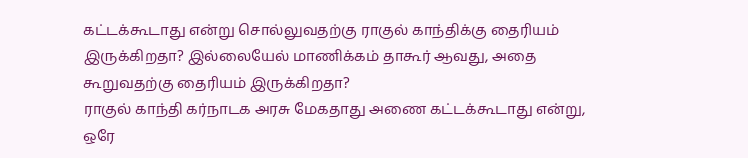கட்டக்கூடாது என்று சொல்லுவதற்கு ராகுல் காந்திக்கு தைரியம் இருக்கிறதா? இல்லையேல் மாணிக்கம் தாகூர் ஆவது, அதை கூறுவதற்கு தைரியம் இருக்கிறதா?
ராகுல் காந்தி கர்நாடக அரசு மேகதாது அணை கட்டக்கூடாது என்று, ஒரே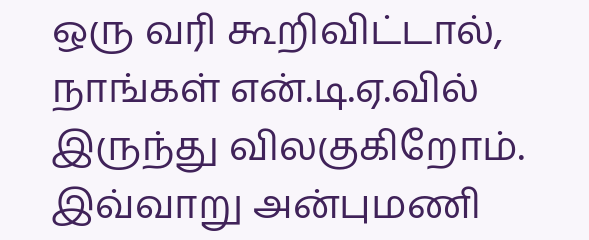ஒரு வரி கூறிவிட்டால், நாங்கள் என்.டி.ஏ.வில் இருந்து விலகுகிறோம்.
இவ்வாறு அன்புமணி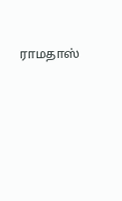ராமதாஸ்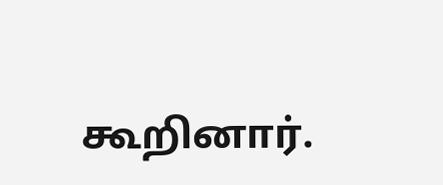கூறினார்.